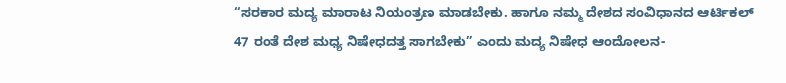“ಸರಕಾರ ಮದ್ಯ ಮಾರಾಟ ನಿಯಂತ್ರಣ ಮಾಡಬೇಕು. ಹಾಗೂ ನಮ್ಮ ದೇಶದ ಸಂವಿಧಾನದ ಆರ್ಟಿಕಲ್ 47 ರಂತೆ ದೇಶ ಮಧ್ಯ ನಿಷೇಧದತ್ತ ಸಾಗಬೇಕು” ಎಂದು ಮದ್ಯ ನಿಷೇಧ ಆಂದೋಲನ-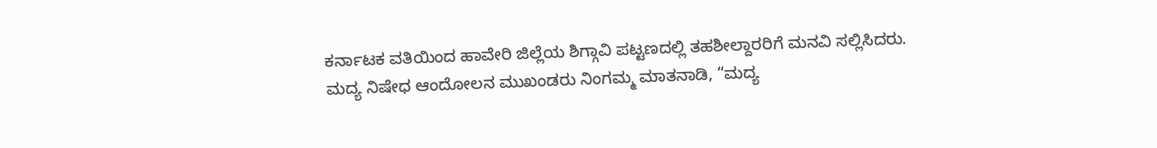ಕರ್ನಾಟಕ ವತಿಯಿಂದ ಹಾವೇರಿ ಜಿಲ್ಲೆಯ ಶಿಗ್ಗಾವಿ ಪಟ್ಟಣದಲ್ಲಿ ತಹಶೀಲ್ದಾರರಿಗೆ ಮನವಿ ಸಲ್ಲಿಸಿದರು.
ಮದ್ಯ ನಿಷೇಧ ಆಂದೋಲನ ಮುಖಂಡರು ನಿಂಗಮ್ಮ ಮಾತನಾಡಿ, “ಮದ್ಯ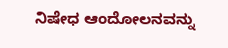ನಿಷೇಧ ಆಂದೋಲನವನ್ನು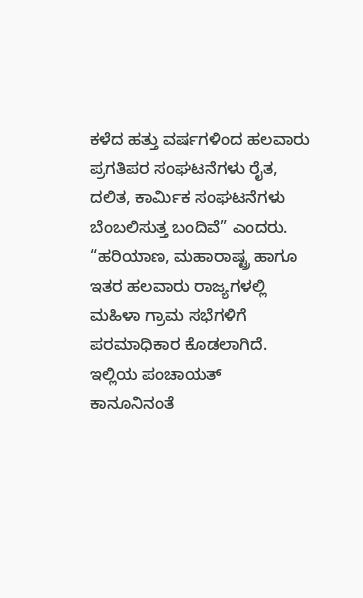ಕಳೆದ ಹತ್ತು ವರ್ಷಗಳಿಂದ ಹಲವಾರು ಪ್ರಗತಿಪರ ಸಂಘಟನೆಗಳು ರೈತ, ದಲಿತ, ಕಾರ್ಮಿಕ ಸಂಘಟನೆಗಳು ಬೆಂಬಲಿಸುತ್ತ ಬಂದಿವೆ” ಎಂದರು.
“ಹರಿಯಾಣ, ಮಹಾರಾಷ್ಟ್ರ ಹಾಗೂ ಇತರ ಹಲವಾರು ರಾಜ್ಯಗಳಲ್ಲಿ ಮಹಿಳಾ ಗ್ರಾಮ ಸಭೆಗಳಿಗೆ ಪರಮಾಧಿಕಾರ ಕೊಡಲಾಗಿದೆ. ಇಲ್ಲಿಯ ಪಂಚಾಯತ್ ಕಾನೂನಿನಂತೆ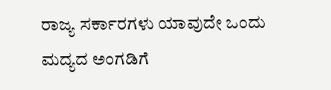ರಾಜ್ಯ ಸರ್ಕಾರಗಳು ಯಾವುದೇ ಒಂದು ಮದ್ಯದ ಅಂಗಡಿಗೆ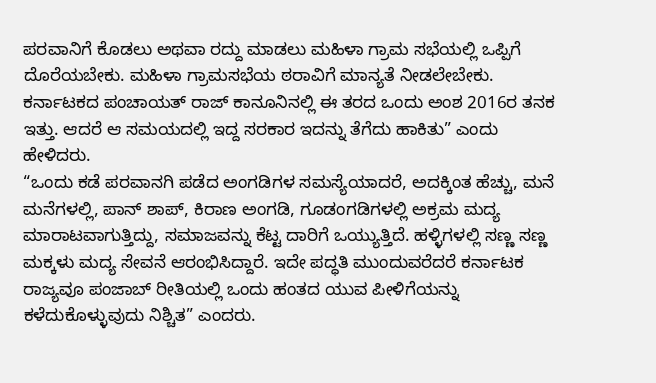ಪರವಾನಿಗೆ ಕೊಡಲು ಅಥವಾ ರದ್ದು ಮಾಡಲು ಮಹಿಳಾ ಗ್ರಾಮ ಸಭೆಯಲ್ಲಿ ಒಪ್ಪಿಗೆ ದೊರೆಯಬೇಕು. ಮಹಿಳಾ ಗ್ರಾಮಸಭೆಯ ಠರಾವಿಗೆ ಮಾನ್ಯತೆ ನೀಡಲೇಬೇಕು. ಕರ್ನಾಟಕದ ಪಂಚಾಯತ್ ರಾಜ್ ಕಾನೂನಿನಲ್ಲಿ ಈ ತರದ ಒಂದು ಅಂಶ 2016ರ ತನಕ ಇತ್ತು. ಆದರೆ ಆ ಸಮಯದಲ್ಲಿ ಇದ್ದ ಸರಕಾರ ಇದನ್ನು ತೆಗೆದು ಹಾಕಿತು” ಎಂದು ಹೇಳಿದರು.
“ಒಂದು ಕಡೆ ಪರವಾನಗಿ ಪಡೆದ ಅಂಗಡಿಗಳ ಸಮಸ್ಯೆಯಾದರೆ, ಅದಕ್ಕಿಂತ ಹೆಚ್ಚು, ಮನೆ ಮನೆಗಳಲ್ಲಿ, ಪಾನ್ ಶಾಪ್, ಕಿರಾಣ ಅಂಗಡಿ, ಗೂಡಂಗಡಿಗಳಲ್ಲಿ ಅಕ್ರಮ ಮದ್ಯ ಮಾರಾಟವಾಗುತ್ತಿದ್ದು, ಸಮಾಜವನ್ನು ಕೆಟ್ಟ ದಾರಿಗೆ ಒಯ್ಯುತ್ತಿದೆ. ಹಳ್ಳಿಗಳಲ್ಲಿ ಸಣ್ಣ ಸಣ್ಣ ಮಕ್ಕಳು ಮದ್ಯ ಸೇವನೆ ಆರಂಭಿಸಿದ್ದಾರೆ. ಇದೇ ಪದ್ಧತಿ ಮುಂದುವರೆದರೆ ಕರ್ನಾಟಕ ರಾಜ್ಯವೂ ಪಂಜಾಬ್ ರೀತಿಯಲ್ಲಿ ಒಂದು ಹಂತದ ಯುವ ಪೀಳಿಗೆಯನ್ನು ಕಳೆದುಕೊಳ್ಳುವುದು ನಿಶ್ಚಿತ” ಎಂದರು.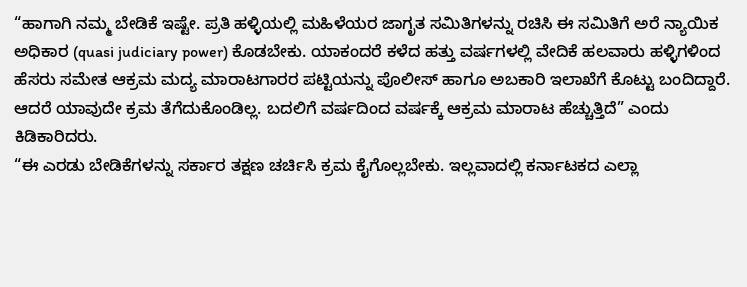“ಹಾಗಾಗಿ ನಮ್ಮ ಬೇಡಿಕೆ ಇಷ್ಟೇ. ಪ್ರತಿ ಹಳ್ಳಿಯಲ್ಲಿ ಮಹಿಳೆಯರ ಜಾಗೃತ ಸಮಿತಿಗಳನ್ನು ರಚಿಸಿ ಈ ಸಮಿತಿಗೆ ಅರೆ ನ್ಯಾಯಿಕ ಅಧಿಕಾರ (quasi judiciary power) ಕೊಡಬೇಕು. ಯಾಕಂದರೆ ಕಳೆದ ಹತ್ತು ವರ್ಷಗಳಲ್ಲಿ ವೇದಿಕೆ ಹಲವಾರು ಹಳ್ಳಿಗಳಿಂದ ಹೆಸರು ಸಮೇತ ಆಕ್ರಮ ಮದ್ಯ ಮಾರಾಟಗಾರರ ಪಟ್ಟಿಯನ್ನು ಪೊಲೀಸ್ ಹಾಗೂ ಅಬಕಾರಿ ಇಲಾಖೆಗೆ ಕೊಟ್ಟು ಬಂದಿದ್ದಾರೆ. ಆದರೆ ಯಾವುದೇ ಕ್ರಮ ತೆಗೆದುಕೊಂಡಿಲ್ಲ. ಬದಲಿಗೆ ವರ್ಷದಿಂದ ವರ್ಷಕ್ಕೆ ಆಕ್ರಮ ಮಾರಾಟ ಹೆಚ್ಚುತ್ತಿದೆ” ಎಂದು ಕಿಡಿಕಾರಿದರು.
“ಈ ಎರಡು ಬೇಡಿಕೆಗಳನ್ನು ಸರ್ಕಾರ ತಕ್ಷಣ ಚರ್ಚಿಸಿ ಕ್ರಮ ಕೈಗೊಲ್ಲಬೇಕು. ಇಲ್ಲವಾದಲ್ಲಿ ಕರ್ನಾಟಕದ ಎಲ್ಲಾ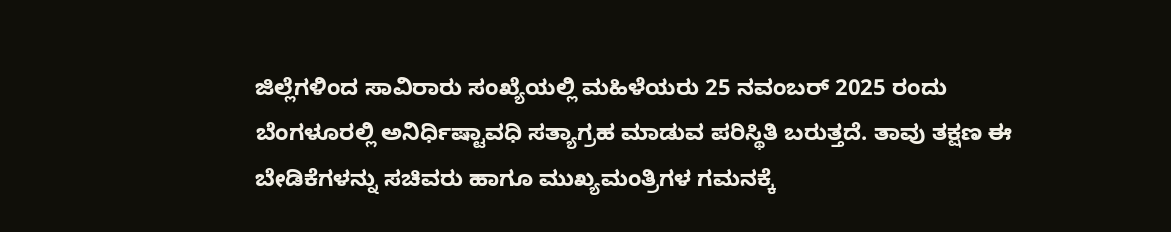ಜಿಲ್ಲೆಗಳಿಂದ ಸಾವಿರಾರು ಸಂಖ್ಯೆಯಲ್ಲಿ ಮಹಿಳೆಯರು 25 ನವಂಬರ್ 2025 ರಂದು ಬೆಂಗಳೂರಲ್ಲಿ ಅನಿರ್ಧಿಷ್ಟಾವಧಿ ಸತ್ಯಾಗ್ರಹ ಮಾಡುವ ಪರಿಸ್ಥಿತಿ ಬರುತ್ತದೆ. ತಾವು ತಕ್ಷಣ ಈ ಬೇಡಿಕೆಗಳನ್ನು ಸಚಿವರು ಹಾಗೂ ಮುಖ್ಯಮಂತ್ರಿಗಳ ಗಮನಕ್ಕೆ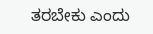ತರಬೇಕು ಎಂದು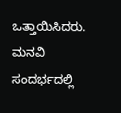ಒತ್ತಾಯಿಸಿದರು.
ಮನವಿ ಸಂದರ್ಭದಲ್ಲಿ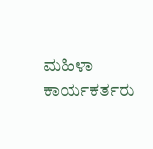ಮಹಿಳಾ ಕಾರ್ಯಕರ್ತರು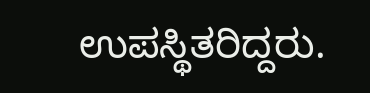ಉಪಸ್ಥಿತರಿದ್ದರು.